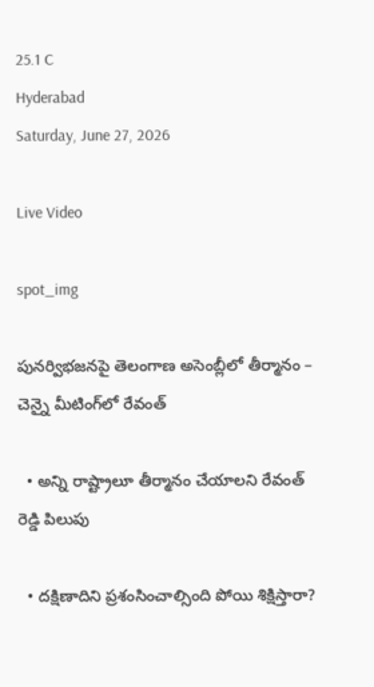25.1 C
Hyderabad
Saturday, June 27, 2026

Live Video

spot_img

పునర్విభజనపై తెలంగాణ అసెంబ్లీలో తీర్మానం – చెన్నై మీటింగ్‌లో రేవంత్‌

  • అన్ని రాష్ట్రాలూ తీర్మానం చేయాలని రేవంత్‌ రెడ్డి పిలుపు

  • దక్షిణాదిని ప్రశంసించాల్సింది పోయి శిక్షిస్తారా?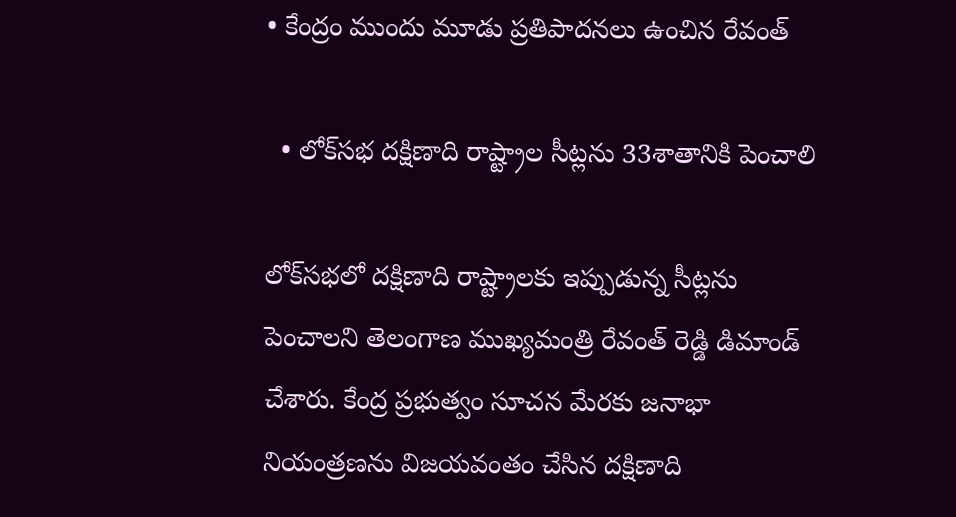• కేంద్రం ముందు మూడు ప్రతిపాదనలు ఉంచిన రేవంత్‌

  • లోక్‌సభ దక్షిణాది రాష్ట్రాల సీట్లను 33శాతానికి పెంచాలి

లోక్‌సభలో దక్షిణాది రాష్ట్రాలకు ఇప్పుడున్న సీట్లను పెంచాలని తెలంగాణ ముఖ్యమంత్రి రేవంత్‌ రెడ్డి డిమాండ్‌ చేశారు. కేంద్ర ప్రభుత్వం సూచన మేరకు జనాభా నియంత్రణను విజయవంతం చేసిన దక్షిణాది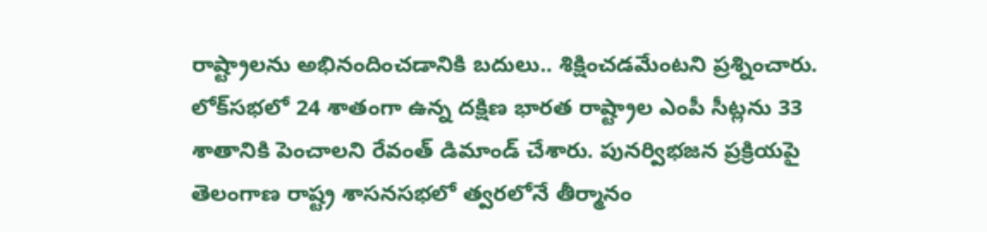రాష్ట్రాలను అభినందించడానికి బదులు.. శిక్షించడమేంటని ప్రశ్నించారు. లోక్‌సభలో 24 శాతంగా ఉన్న దక్షిణ భారత రాష్ట్రాల ఎంపీ సీట్లను 33 శాతానికి పెంచాలని రేవంత్‌ డిమాండ్ చేశారు. పున‌ర్విభ‌జ‌న ప్ర‌క్రియ‌పై తెలంగాణ రాష్ట్ర శాస‌న‌స‌భ‌లో త్వ‌ర‌లోనే తీర్మానం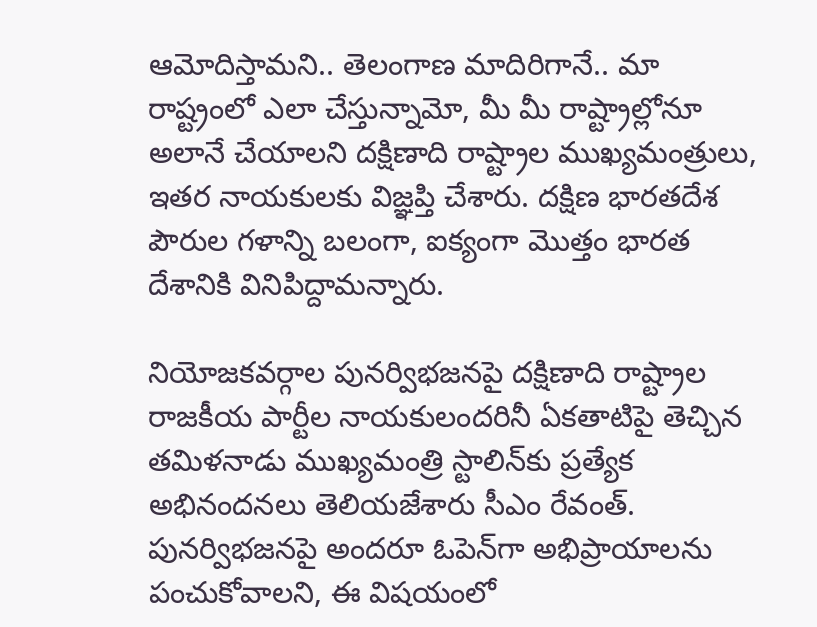ఆమోదిస్తామని.. తెలంగాణ మాదిరిగానే.. మా రాష్ట్రంలో ఎలా చేస్తున్నామో, మీ మీ రాష్ట్రాల్లోనూ అలానే చేయాల‌ని దక్షిణాది రాష్ట్రాల ముఖ్య‌మంత్రులు, ఇత‌ర నాయ‌కులకు విజ్ఞ‌ప్తి చేశారు. ద‌క్షిణ భార‌త‌దేశ పౌరుల గ‌ళాన్ని బ‌లంగా, ఐక్యంగా మొత్తం భార‌త దేశానికి వినిపిద్దామన్నారు.

నియోజ‌క‌వ‌ర్గాల పున‌ర్విభ‌జ‌నపై దక్షిణాది రాష్ట్రాల రాజకీయ పార్టీల నాయకులందరినీ ఏక‌తాటిపై తెచ్చిన త‌మిళ‌నాడు ముఖ్య‌మంత్రి స్టాలిన్‌కు ప్ర‌త్యేక అభినంద‌న‌లు తెలియజేశారు సీఎం రేవంత్‌. పున‌ర్విభ‌జ‌న‌పై అందరూ ఓపెన్‌గా అభిప్రాయాలను పంచుకోవాలని, ఈ విష‌యంలో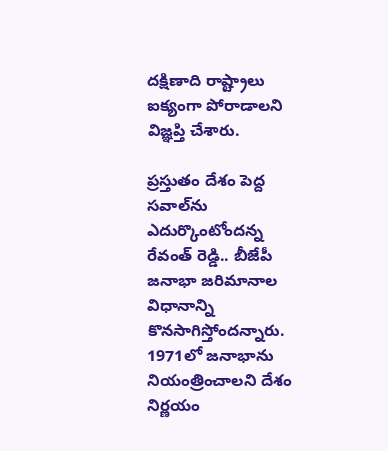ద‌క్షిణాది రాష్ట్రాలు ఐక్యంగా పోరాడాల‌ని విజ్ఞ‌ప్తి చేశారు.

ప్ర‌స్తుతం దేశం పెద్ద స‌వాల్‌ను ఎదుర్కొంటోందన్న రేవంత్‌ రెడ్డి.. బీజేపీ జ‌నాభా జ‌రిమానాల విధానాన్ని కొన‌సాగిస్తోందన్నారు. 1971లో జ‌నాభాను నియంత్రించాల‌ని దేశం నిర్ణ‌యం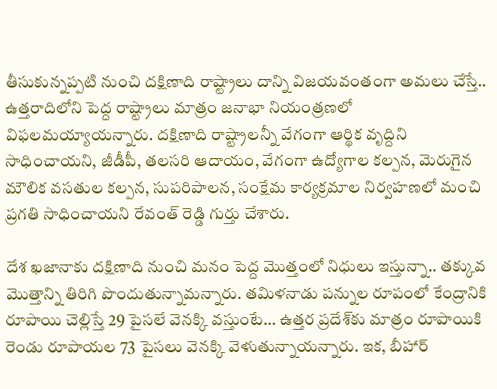తీసుకున్న‌ప్ప‌టి నుంచి ద‌క్షిణాది రాష్ట్రాలు దాన్ని విజయవంతంగా అమ‌లు చేస్తే.. ఉత్త‌రాదిలోని పెద్ద రాష్ట్రాలు మాత్రం జ‌నాభా నియంత్ర‌ణ‌లో విఫ‌ల‌మ‌య్యాయన్నారు. ద‌క్షిణాది రాష్ట్రాల‌న్నీ వేగంగా ఆర్థిక వృద్దిని సాధించాయని, జీడీపీ, త‌ల‌స‌రి ఆదాయం, వేగంగా ఉద్యోగాల క‌ల్ప‌న‌, మెరుగైన మౌలిక వ‌స‌తుల క‌ల్ప‌న‌, సుప‌రిపాల‌న‌, సంక్షేమ కార్య‌క్ర‌మాల నిర్వ‌హ‌ణ‌లో మంచి ప్ర‌గ‌తి సాధించాయని రేవంత్‌ రెడ్డి గుర్తు చేశారు.

దేశ ఖ‌జానాకు దక్షిణాది నుంచి మ‌నం పెద్ద మొత్తంలో నిధులు ఇస్తున్నా.. త‌క్కువ మొత్తాన్ని తిరిగి పొందుతున్నామన్నారు. త‌మిళ‌నాడు ప‌న్నుల రూపంలో కేంద్రానికి రూపాయి చెల్లిస్తే 29 పైస‌లే వెన‌క్కి వ‌స్తుంటే… ఉత్త‌ర ప్ర‌దేశ్‌కు మాత్రం రూపాయికి రెండు రూపాయ‌ల 73 పైస‌లు వెన‌క్కి వెళుతున్నాయన్నారు. ఇక, బీహార్‌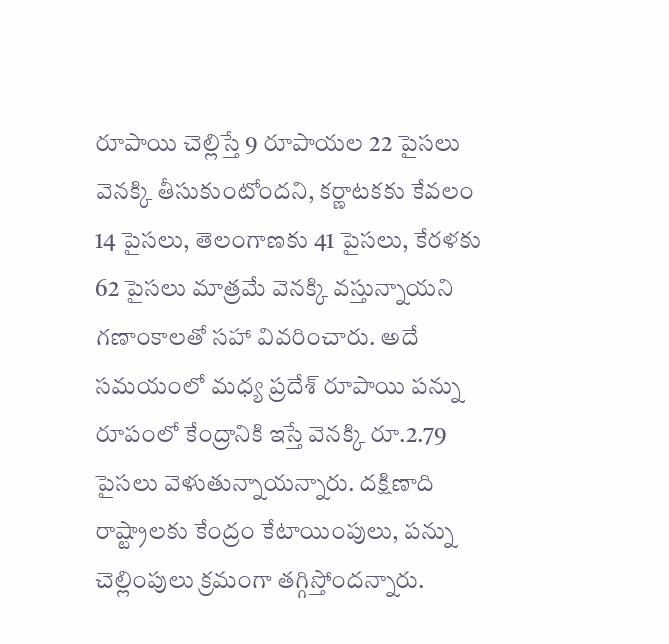రూపాయి చెల్లిస్తే 9 రూపాయ‌ల 22 పైస‌లు వెన‌క్కి తీసుకుంటోందని, క‌ర్ణాట‌క‌కు కేవ‌లం 14 పైస‌లు, తెలంగాణ‌కు 41 పైస‌లు, కేర‌ళ‌కు 62 పైస‌లు మాత్ర‌మే వెన‌క్కి వ‌స్తున్నాయని గణాంకాలతో సహా వివరించారు. అదే స‌మ‌యంలో మ‌ధ్య ప్ర‌దేశ్ రూపాయి ప‌న్ను రూపంలో కేంద్రానికి ఇస్తే వెన‌క్కి రూ.2.79 పైస‌లు వెళుతున్నాయన్నారు. ద‌క్షిణాది రాష్ట్రాల‌కు కేంద్రం కేటాయింపులు, ప‌న్ను చెల్లింపులు క్ర‌మంగా త‌గ్గిస్తోందన్నారు.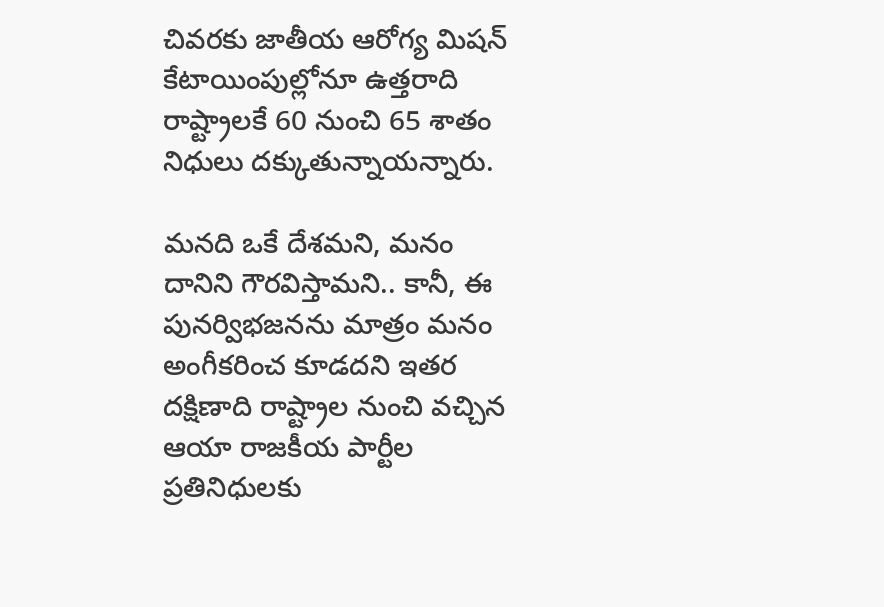చివ‌ర‌కు జాతీయ ఆరోగ్య మిష‌న్ కేటాయింపుల్లోనూ ఉత్త‌రాది రాష్ట్రాల‌కే 60 నుంచి 65 శాతం నిధులు ద‌క్కుతున్నాయన్నారు.

మ‌నది ఒకే దేశమని, మ‌నం దానిని గౌర‌విస్తామని.. కానీ, ఈ పున‌ర్విభ‌జ‌న‌ను మాత్రం మ‌నం అంగీక‌రించ కూడదని ఇతర దక్షిణాది రాష్ట్రాల నుంచి వచ్చిన ఆయా రాజకీయ పార్టీల ప్రతినిధులకు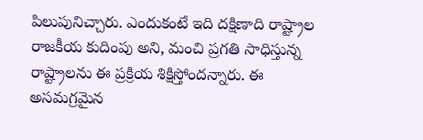పిలుపునిచ్చారు. ఎందుకంటే ఇది దక్షిణాది రాష్ట్రాల రాజ‌కీయ కుదింపు అని, మంచి ప్ర‌గ‌తి సాధిస్తున్న రాష్ట్రాల‌ను ఈ ప్ర‌క్రియ శిక్షిస్తోందన్నారు. ఈ అస‌మ‌గ్ర‌మైన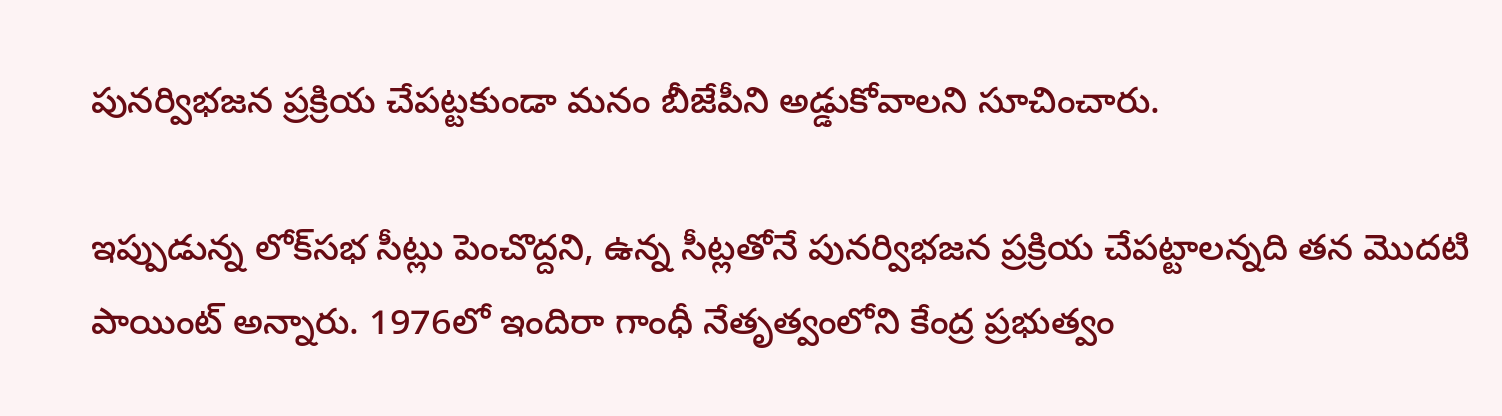పున‌ర్విభ‌జ‌న ప్ర‌క్రియ చేప‌ట్ట‌కుండా మ‌నం బీజేపీని అడ్డుకోవాలని సూచించారు.

ఇప్పుడున్న లోక్‌సభ సీట్లు పెంచొద్దని, ఉన్న సీట్ల‌తోనే పున‌ర్విభ‌జ‌న ప్ర‌క్రియ చేప‌ట్టాలన్నది తన మొదటి పాయింట్‌ అన్నారు. 1976లో ఇందిరా గాంధీ నేతృత్వంలోని కేంద్ర ప్ర‌భుత్వం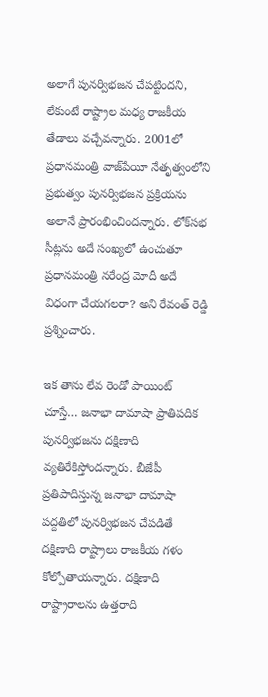అలాగే పున‌ర్విభ‌జ‌న చేప‌ట్టిందని, లేకుంటే రాష్ట్రాల మ‌ధ్య రాజ‌కీయ తేడాలు వ‌చ్చేవన్నారు. 2001లో ప్ర‌ధాన‌మంత్రి వాజ్‌పేయీ నేతృత్వంలోని ప్ర‌భుత్వం పున‌ర్విభ‌జ‌న ప్ర‌క్రియ‌ను అలానే ప్రారంభించిందన్నారు. లోక్‌స‌భ సీట్ల‌ను అదే సంఖ్య‌లో ఉంచుతూ ప్ర‌ధాన‌మంత్రి న‌రేంద్ర మోదీ అదే విధంగా చేయ‌గ‌ల‌రా? అని రేవంత్‌ రెడ్డి ప్రశ్నించారు.

ఇక తాను లేవ రెండో పాయింట్‌ చూస్తే… జ‌నాభా దామాషా ప్రాతిప‌దిక పున‌ర్విభ‌జ‌ను ద‌క్షిణాది వ్య‌తిరేకిస్తోందన్నారు. బీజేపీ ప్ర‌తిపాదిస్తున్న జ‌నాభా దామాషా ప‌ద్ద‌తిలో పున‌ర్విభ‌జ‌న చేప‌డితే ద‌క్షిణాది రాష్ట్రాలు రాజ‌కీయ గ‌ళం కోల్పోతాయన్నారు. దక్షిణాది రాష్ట్రారాలను ఉత్త‌రాది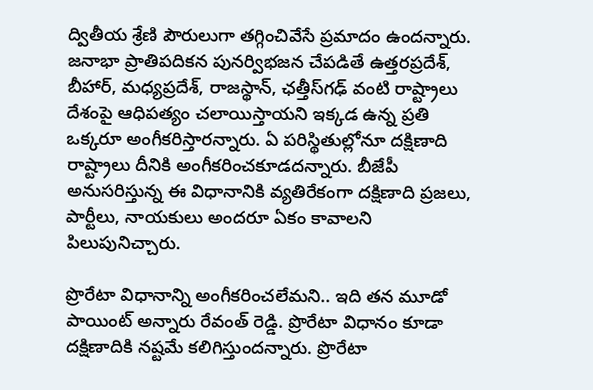ద్వితీయ శ్రేణి పౌరులుగా త‌గ్గించివేసే ప్రమాదం ఉందన్నారు. జ‌నాభా ప్రాతిపదిక‌న పున‌ర్విభ‌జ‌న చేప‌డితే ఉత్త‌ర‌ప్ర‌దేశ్‌, బీహార్‌, మ‌ధ్య‌ప్ర‌దేశ్‌, రాజ‌స్థాన్‌, ఛత్తీస్‌గ‌ఢ్ వంటి రాష్ట్రాలు దేశంపై ఆధిప‌త్యం చ‌లాయిస్తాయ‌ని ఇక్క‌డ ఉన్న ప్ర‌తి ఒక్క‌రూ అంగీకరిస్తారన్నారు. ఏ ప‌రిస్థితుల్లోనూ దక్షిణాది రాష్ట్రాలు దీనికి అంగీక‌రించ‌కూడ‌దన్నారు. బీజేపీ అనుస‌రిస్తున్న ఈ విధానానికి వ్య‌తిరేకంగా ద‌క్షిణాది ప్ర‌జ‌లు, పార్టీలు, నాయ‌కులు అందరూ ఏకం కావాలని పిలుపునిచ్చారు.

ప్రొరేటా విధానాన్ని అంగీక‌రించ‌లేమని.. ఇది తన మూడో పాయింట్‌ అన్నారు రేవంత్‌ రెడ్డి. ప్రొరేటా విధానం కూడా ద‌క్షిణాదికి న‌ష్ట‌మే క‌లిగిస్తుందన్నారు. ప్రొరేటా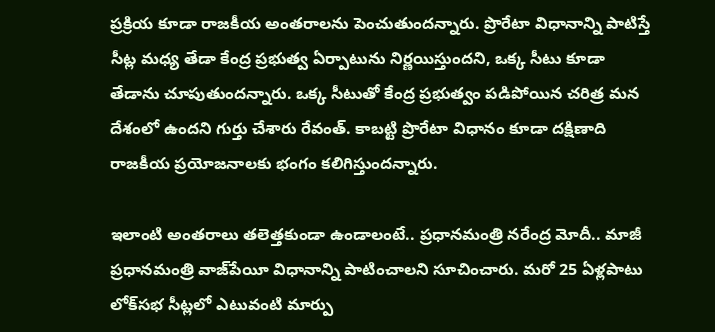ప్ర‌క్రియ కూడా రాజ‌కీయ అంత‌రాల‌ను పెంచుతుందన్నారు. ప్రొరేటా విధానాన్ని పాటిస్తే సీట్ల మ‌ధ్య తేడా కేంద్ర ప్ర‌భుత్వ ఏర్పాటును నిర్ణ‌యిస్తుందని, ఒక్క సీటు కూడా తేడాను చూపుతుందన్నారు. ఒక్క సీటుతో కేంద్ర ప్ర‌భుత్వం ప‌డిపోయిన చ‌రిత్ర మ‌న దేశంలో ఉందని గుర్తు చేశారు రేవంత్‌. కాబ‌ట్టి ప్రొరేటా విధానం కూడా ద‌క్షిణాది రాజ‌కీయ ప్ర‌యోజ‌నాల‌కు భంగం క‌లిగిస్తుందన్నారు.

ఇలాంటి అంతరాలు తలెత్తకుండా ఉండాలంటే.. ప్ర‌ధాన‌మంత్రి న‌రేంద్ర మోదీ.. మాజీ ప్ర‌ధాన‌మంత్రి వాజ్‌పేయీ విధానాన్ని పాటించాలని సూచించారు. మ‌రో 25 ఏళ్ల‌పాటు లోక్‌స‌భ సీట్ల‌లో ఎటువంటి మార్పు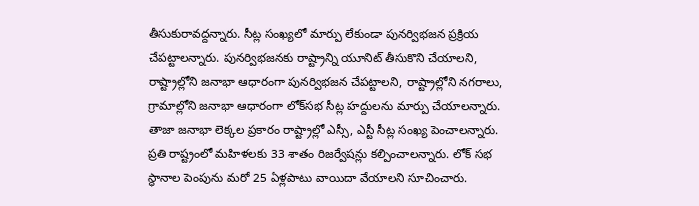తీసుకురావ‌ద్దన్నారు. సీట్ల సంఖ్య‌లో మార్పు లేకుండా పున‌ర్విభ‌జ‌న ప్ర‌క్రియ చేప‌ట్టాలన్నారు. పున‌ర్విభ‌జ‌న‌కు రాష్ట్రాన్ని యూనిట్ తీసుకొని చేయాలని, రాష్ట్రాల్లోని జ‌నాభా ఆధారంగా పున‌ర్విభ‌జ‌న చేప‌ట్టాలని, రాష్ట్రాల్లోని న‌గ‌రాలు, గ్రామాల్లోని జ‌నాభా ఆధారంగా లోక్‌స‌భ సీట్ల హ‌ద్దుల‌ను మార్పు చేయాలన్నారు. తాజా జ‌నాభా లెక్క‌ల ప్ర‌కారం రాష్ట్రాల్లో ఎస్సీ, ఎస్టీ సీట్ల సంఖ్య పెంచాలన్నారు. ప్ర‌తి రాష్ట్రంలో మ‌హిళ‌ల‌కు 33 శాతం రిజ‌ర్వేష‌న్లు క‌ల్పించాలన్నారు. లోక్ స‌భ స్థానాల పెంపును మ‌రో 25 ఏళ్ల‌పాటు వాయిదా వేయాలని సూచించారు.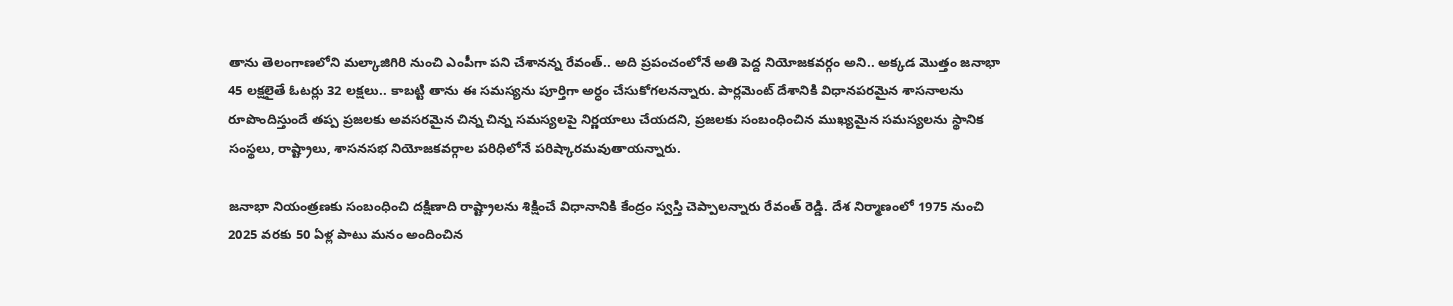తాను తెలంగాణ‌లోని మ‌ల్కాజిగిరి నుంచి ఎంపీగా పని చేశానన్న రేవంత్‌.. అది ప్ర‌పంచంలోనే అతి పెద్ద నియోజ‌క‌వ‌ర్గం అని.. అక్క‌డ మొత్తం జ‌నాభా 45 ల‌క్ష‌లైతే ఓట‌ర్లు 32 లక్ష‌లు.. కాబ‌ట్టి తాను ఈ స‌మ‌స్య‌ను పూర్తిగా అర్ధం చేసుకోగ‌ల‌నన్నారు. పార్ల‌మెంట్ దేశానికి విధాన‌ప‌ర‌మైన శాస‌నాల‌ను రూపొందిస్తుందే త‌ప్ప ప్ర‌జ‌ల‌కు అవ‌స‌ర‌మైన చిన్న చిన్న స‌మ‌స్య‌ల‌పై నిర్ణ‌యాలు చేయ‌దని, ప్ర‌జ‌ల‌కు సంబంధించిన ముఖ్య‌మైన స‌మ‌స్య‌ల‌ను స్థానిక సంస్థ‌లు, రాష్ట్రాలు, శాస‌న‌స‌భ నియోజ‌క‌వ‌ర్గాల ప‌రిధిలోనే ప‌రిష్కారమ‌వుతాయన్నారు.

జ‌నాభా నియంత్ర‌ణ‌కు సంబంధించి ద‌క్షిణాది రాష్ట్రాలను శిక్షించే విధానానికి కేంద్రం స్వ‌స్తి చెప్పాలన్నారు రేవంత్‌ రెడ్డి. దేశ నిర్మాణంలో 1975 నుంచి 2025 వ‌ర‌కు 50 ఏళ్ల పాటు మ‌నం అందించిన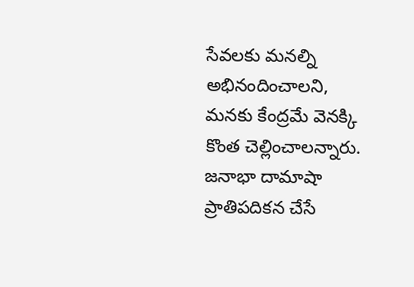సేవ‌ల‌కు మ‌న‌ల్ని అభినందించాలని, మ‌న‌కు కేంద్రమే వెన‌క్కి కొంత చెల్లించాలన్నారు. జ‌నాభా దామాషా ప్రాతిపదిక‌న చేసే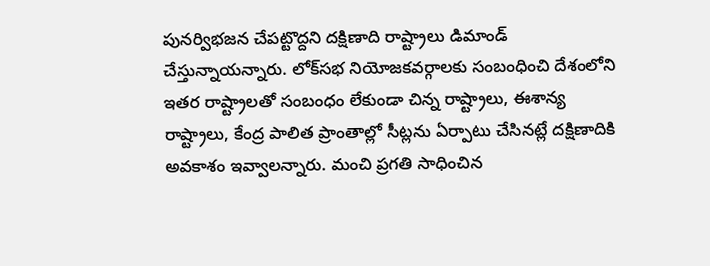పున‌ర్విభ‌జ‌న చేప‌ట్టొద్ద‌ని ద‌క్షిణాది రాష్ట్రాలు డిమాండ్ చేస్తున్నాయన్నారు. లోక్‌స‌భ నియోజ‌క‌వ‌ర్గాల‌కు సంబంధించి దేశంలోని ఇత‌ర రాష్ట్రాలతో సంబంధం లేకుండా చిన్న రాష్ట్రాలు, ఈశాన్య రాష్ట్రాలు, కేంద్ర పాలిత ప్రాంతాల్లో సీట్ల‌ను ఏర్పాటు చేసిన‌ట్లే ద‌క్షిణాదికి అవ‌కాశం ఇవ్వాలన్నారు. మంచి ప్ర‌గ‌తి సాధించిన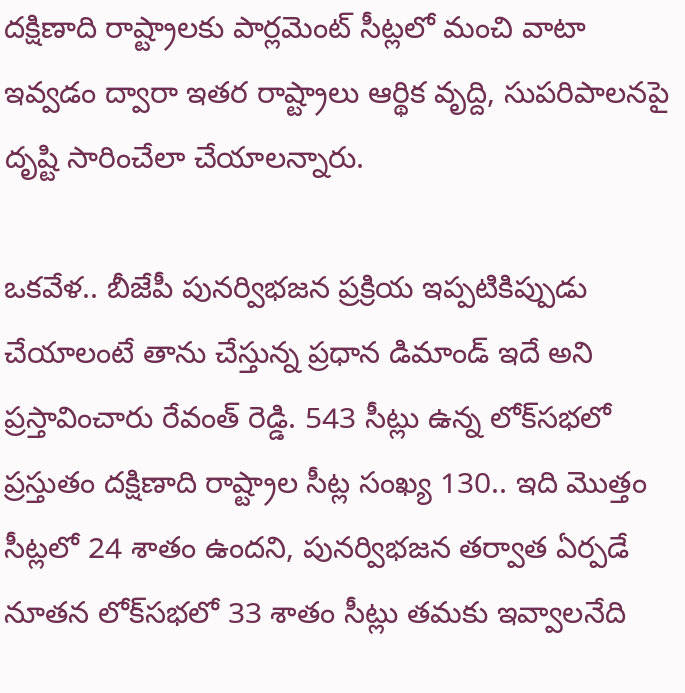ద‌క్షిణాది రాష్ట్రాల‌కు పార్ల‌మెంట్ సీట్లలో మంచి వాటా ఇవ్వ‌డం ద్వారా ఇత‌ర రాష్ట్రాలు ఆర్థిక వృద్ది, సుప‌రిపాల‌న‌పై దృష్టి సారించేలా చేయాలన్నారు.

ఒకవేళ.. బీజేపీ పున‌ర్విభ‌జ‌న ప్ర‌క్రియ ఇప్పటికిప్పుడు చేయాలంటే తాను చేస్తున్న ప్రధాన డిమాండ్‌ ఇదే అని ప్రస్తావించారు రేవంత్‌ రెడ్డి. 543 సీట్లు ఉన్న లోక్‌స‌భ‌లో ప్ర‌స్తుతం ద‌క్షిణాది రాష్ట్రాల సీట్ల సంఖ్య 130.. ఇది మొత్తం సీట్ల‌లో 24 శాతం ఉందని, పున‌ర్విభ‌జ‌న త‌ర్వాత ఏర్ప‌డే నూత‌న లోక్‌స‌భ‌లో 33 శాతం సీట్లు తమకు ఇవ్వాల‌నేది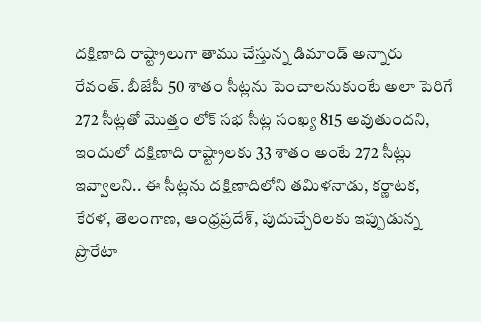ద‌క్షిణాది రాష్ట్రాలుగా తాము చేస్తున్న డిమాండ్‌ అన్నారు రేవంత్‌. బీజేపీ 50 శాతం సీట్ల‌ను పెంచాల‌నుకుంటే అలా పెరిగే 272 సీట్ల‌తో మొత్తం లోక్ స‌భ సీట్ల సంఖ్య 815 అవుతుందని, ఇందులో ద‌క్షిణాది రాష్ట్రాల‌కు 33 శాతం అంటే 272 సీట్లు ఇవ్వాలని.. ఈ సీట్ల‌ను ద‌క్షిణాదిలోని త‌మిళ‌నాడు, క‌ర్ణాట‌క‌, కేర‌ళ‌, తెలంగాణ‌, ఆంధ్ర‌ప్ర‌దేశ్‌, పుదుచ్చేరిల‌కు ఇప్పుడున్న‌ ప్రొరేటా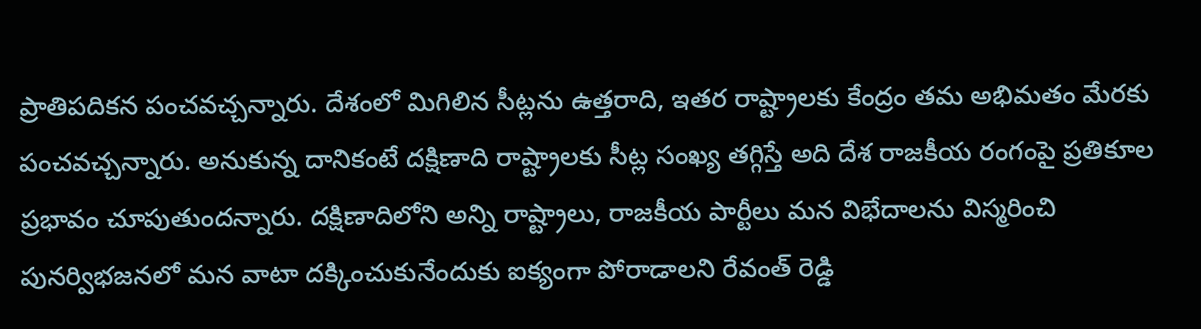ప్రాతిప‌దిక‌న పంచ‌వ‌చ్చన్నారు. దేశంలో మిగిలిన సీట్ల‌ను ఉత్త‌రాది, ఇత‌ర రాష్ట్రాల‌కు కేంద్రం త‌మ అభిమ‌తం మేర‌కు పంచ‌వ‌చ్చన్నారు. అనుకున్న దానికంటే ద‌క్షిణాది రాష్ట్రాల‌కు సీట్ల సంఖ్య త‌గ్గిస్తే అది దేశ రాజ‌కీయ రంగంపై ప్ర‌తికూల ప్ర‌భావం చూపుతుందన్నారు. ద‌క్షిణాదిలోని అన్ని రాష్ట్రాలు, రాజ‌కీయ పార్టీలు మ‌న విభేదాల‌ను విస్మ‌రించి పున‌ర్విభ‌జ‌న‌లో మ‌న వాటా ద‌క్కించుకునేందుకు ఐక్యంగా పోరాడాల‌ని రేవంత్‌ రెడ్డి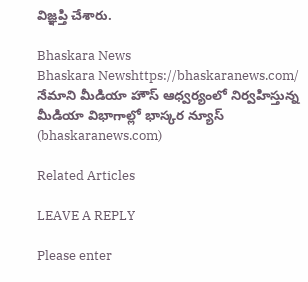విజ్ఞ‌ప్తి చేశారు.

Bhaskara News
Bhaskara Newshttps://bhaskaranews.com/
నేమాని మీడియా హౌస్ ఆధ్వర్యంలో నిర్వహిస్తున్న మీడియా విభాగాల్లో భాస్కర న్యూస్ (bhaskaranews.com)

Related Articles

LEAVE A REPLY

Please enter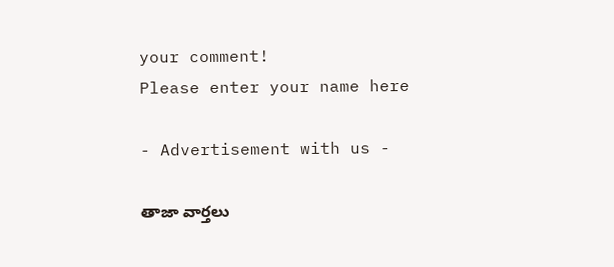your comment!
Please enter your name here

- Advertisement with us -

తాజా వార్తలు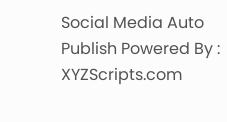Social Media Auto Publish Powered By : XYZScripts.com